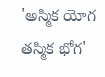'అస్మిక యోగ తస్మిక భోగ'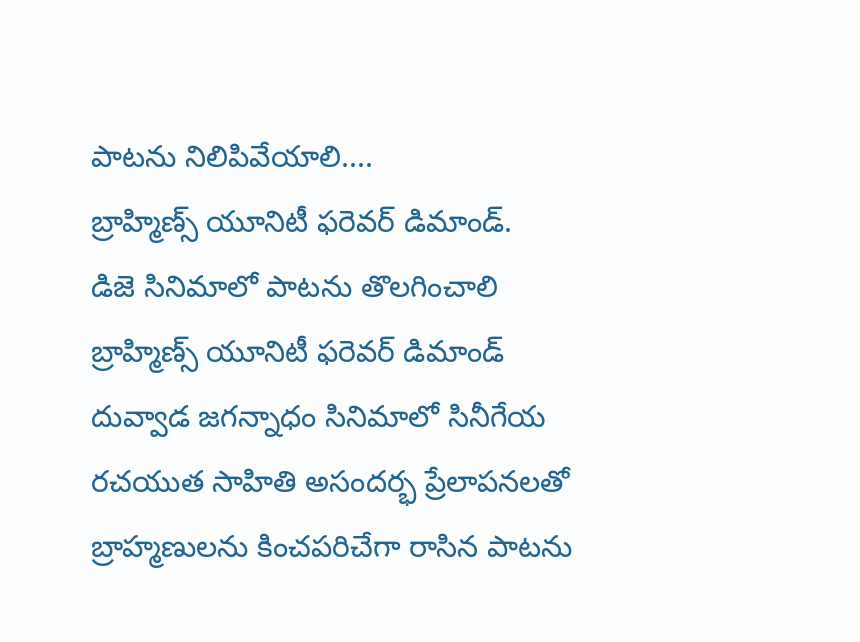పాటను నిలిపివేయాలి....
బ్రాహ్మిణ్స్ యూనిటీ ఫరెవర్ డిమాండ్.
డిజె సినిమాలో పాటను తొలగించాలి
బ్రాహ్మిణ్స్ యూనిటీ ఫరెవర్ డిమాండ్
దువ్వాడ జగన్నాధం సినిమాలో సినీగేయ రచయుత సాహితి అసందర్భ ప్రేలాపనలతో బ్రాహ్మణులను కించపరిచేగా రాసిన పాటను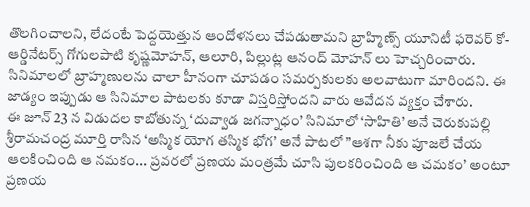తొలగించాలని, లేదంటే పెద్దయెత్తున ఆందోళనలు చేపడుతామని బ్రాహ్మిణ్స్ యూనిటీ ఫరెవర్ కో-ఆర్డినేటర్స్ గోగులపాటి కృష్ణమోహన్, ఆలూరి, పిల్లుట్ల ఆనంద్ మోహన్ లు హెచ్చరించారు.
సినిమాలలో బ్రాహ్మణులను చాలా హీనంగా చూపడం సమర్పకులకు అలవాటుగా మారిందని. ఈ జాడ్యం ఇప్పుడు ఆ సినిమాల పాటలకు కూడా విస్తరిస్తోందని వారు ఆవేదన వ్యక్తం చేశారు.
ఈ జూన్ 23 న విడుదల కాబోతున్న ‘దువ్వాడ జగన్నాధం’ సినిమాలో ‘సాహితి’ అనే చెరుకుపల్లి శ్రీరామచంద్ర మూర్తి రాసిన ‘అస్మిక యోగ తస్మిక భోగ’ అనే పాటలో ”ఆశగా నీకు పూజలే చేయ ఆలకించింది ఆ నమకం... ప్రవరలో ప్రణయ మంత్రమే చూసి పులకరించింది ఆ చమకం’ అంటూ ప్రణయ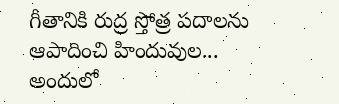గీతానికి రుద్ర స్తోత్ర పదాలను ఆపాదించి హిందువుల... అందులో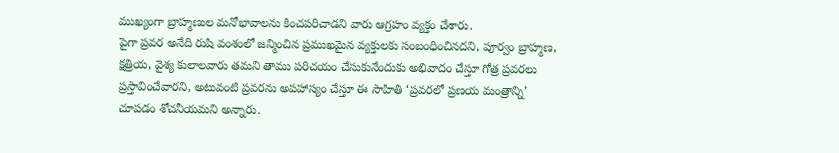ముఖ్యంగా బ్రాహ్మణుల మనోభావాలను కించపరిచాడని వారు ఆగ్రహం వ్యక్తం చేశారు.
పైగా ప్రవర అనేది రుషి వంశంలో జన్మించిన ప్రముఖమైన వ్యక్తులకు సంబంధించినదని, పూర్వం బ్రాహ్మణ, క్షత్రియ, వైశ్య కులాలవారు తమని తాము పరిచయం చేసుకునేందుకు అభివాదం చేస్తూ గోత్ర ప్రవరలు ప్రస్తావించేవారని, అటువంటి ప్రవరను అపహాస్యం చేస్తూ ఈ సాహితి ‘ప్రవరలో ప్రణయ మంత్రాన్ని’ చూపడం శోచనీయమని అన్నారు.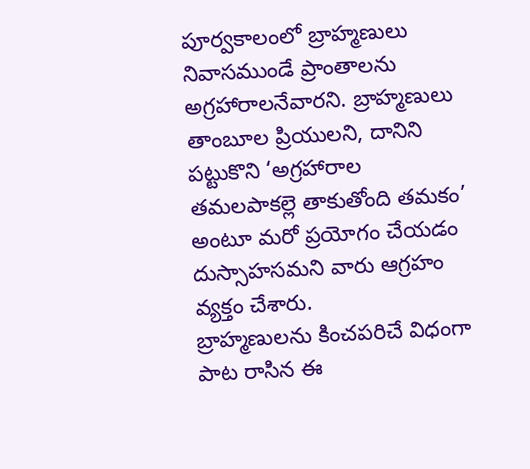పూర్వకాలంలో బ్రాహ్మణులు నివాసముండే ప్రాంతాలను అగ్రహారాలనేవారని. బ్రాహ్మణులు తాంబూల ప్రియులని, దానిని పట్టుకొని ‘అగ్రహారాల తమలపాకల్లె తాకుతోంది తమకం’ అంటూ మరో ప్రయోగం చేయడం దుస్సాహసమని వారు ఆగ్రహం వ్యక్తం చేశారు.
బ్రాహ్మణులను కించపరిచే విధంగా పాట రాసిన ఈ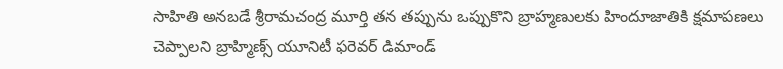సాహితి అనబడే శ్రీరామచంద్ర మూర్తి తన తప్పును ఒప్పుకొని బ్రాహ్మణులకు హిందూజాతికి క్షమాపణలు చెప్పాలని బ్రాహ్మిణ్స్ యూనిటీ ఫరెవర్ డిమాండ్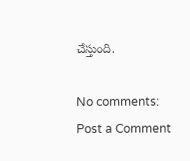చేస్తుంది.

No comments:
Post a Comment